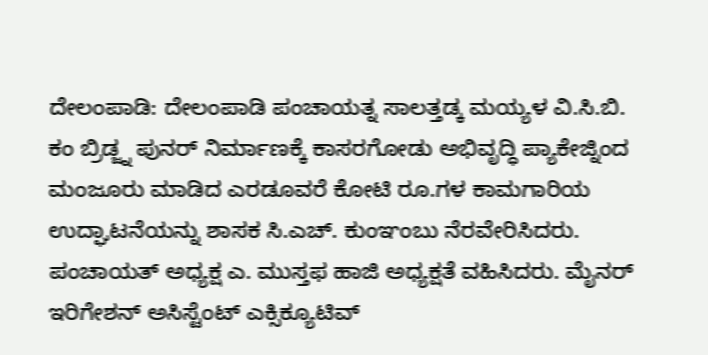ದೇಲಂಪಾಡಿ: ದೇಲಂಪಾಡಿ ಪಂಚಾಯತ್ನ ಸಾಲತ್ತಡ್ಕ ಮಯ್ಯಳ ವಿ.ಸಿ.ಬಿ. ಕಂ ಬ್ರಿಡ್ಜ್ನ ಪುನರ್ ನಿರ್ಮಾಣಕ್ಕೆ ಕಾಸರಗೋಡು ಅಭಿವೃದ್ಧಿ ಪ್ಯಾಕೇಜ್ನಿಂದ ಮಂಜೂರು ಮಾಡಿದ ಎರಡೂವರೆ ಕೋಟಿ ರೂ.ಗಳ ಕಾಮಗಾರಿಯ ಉದ್ಘಾಟನೆಯನ್ನು ಶಾಸಕ ಸಿ.ಎಚ್. ಕುಂಞಂಬು ನೆರವೇರಿಸಿದರು. ಪಂಚಾಯತ್ ಅಧ್ಯಕ್ಷ ಎ. ಮುಸ್ತಫ ಹಾಜಿ ಅಧ್ಯಕ್ಷತೆ ವಹಿಸಿದರು. ಮೈನರ್ ಇರಿಗೇಶನ್ ಅಸಿಸ್ಟೆಂಟ್ ಎಕ್ಸಿಕ್ಯೂಟಿವ್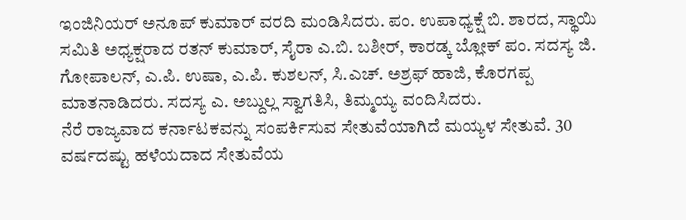ಇಂಜಿನಿಯರ್ ಅನೂಪ್ ಕುಮಾರ್ ವರದಿ ಮಂಡಿಸಿದರು. ಪಂ. ಉಪಾಧ್ಯಕ್ಷೆ ಬಿ. ಶಾರದ, ಸ್ಥಾಯಿ ಸಮಿತಿ ಅಧ್ಯಕ್ಷರಾದ ರತನ್ ಕುಮಾರ್, ಸೈರಾ ಎ.ಬಿ. ಬಶೀರ್, ಕಾರಡ್ಕ ಬ್ಲೋಕ್ ಪಂ. ಸದಸ್ಯ ಜಿ. ಗೋಪಾಲನ್, ಎ.ಪಿ. ಉಷಾ, ಎ.ಪಿ. ಕುಶಲನ್, ಸಿ.ಎಚ್. ಅಶ್ರಫ್ ಹಾಜಿ, ಕೊರಗಪ್ಪ ಮಾತನಾಡಿದರು. ಸದಸ್ಯ ಎ. ಅಬ್ದುಲ್ಲ ಸ್ವಾಗತಿಸಿ, ತಿಮ್ಮಯ್ಯ ವಂದಿಸಿದರು.
ನೆರೆ ರಾಜ್ಯವಾದ ಕರ್ನಾಟಕವನ್ನು ಸಂಪರ್ಕಿಸುವ ಸೇತುವೆಯಾಗಿದೆ ಮಯ್ಯಳ ಸೇತುವೆ. 30 ವರ್ಷದಷ್ಟು ಹಳೆಯದಾದ ಸೇತುವೆಯ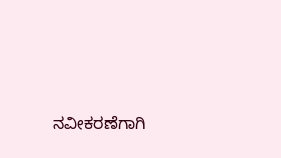ನವೀಕರಣೆಗಾಗಿ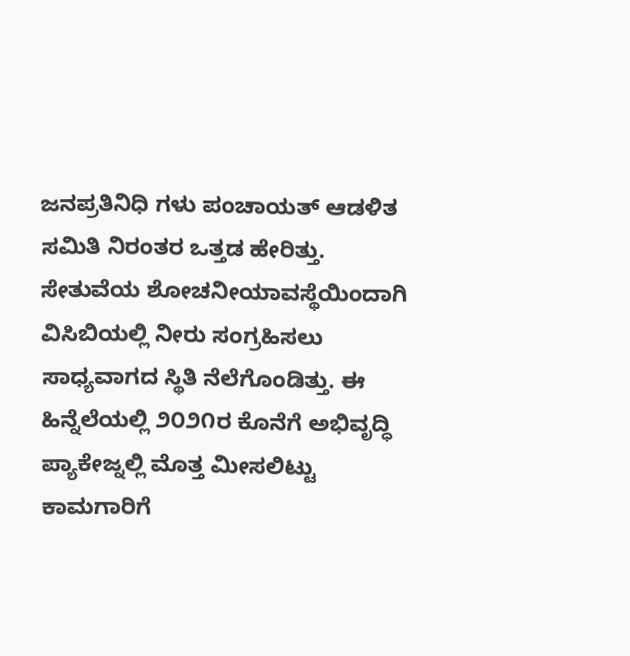ಜನಪ್ರತಿನಿಧಿ ಗಳು ಪಂಚಾಯತ್ ಆಡಳಿತ ಸಮಿತಿ ನಿರಂತರ ಒತ್ತಡ ಹೇರಿತ್ತು. ಸೇತುವೆಯ ಶೋಚನೀಯಾವಸ್ಥೆಯಿಂದಾಗಿ ವಿಸಿಬಿಯಲ್ಲಿ ನೀರು ಸಂಗ್ರಹಿಸಲು ಸಾಧ್ಯವಾಗದ ಸ್ಥಿತಿ ನೆಲೆಗೊಂಡಿತ್ತು. ಈ ಹಿನ್ನೆಲೆಯಲ್ಲಿ ೨೦೨೧ರ ಕೊನೆಗೆ ಅಭಿವೃದ್ಧಿ ಪ್ಯಾಕೇಜ್ನಲ್ಲಿ ಮೊತ್ತ ಮೀಸಲಿಟ್ಟು ಕಾಮಗಾರಿಗೆ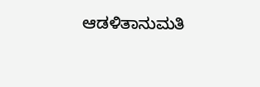ಆಡಳಿತಾನುಮತಿ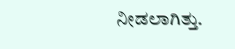ನೀಡಲಾಗಿತ್ತು.